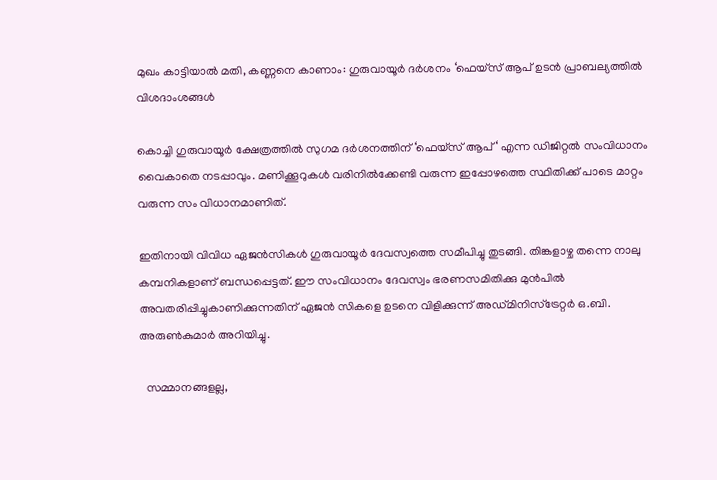മുഖം കാട്ടിയാൽ മതി, കണ്ണനെ കാണാം: ഗുരുവായൂര്‍ ദര്‍ശനം ‘ഫെയ്‌സ് ആപ് ഉടന്‍ പ്രാബല്യത്തിൽ വിശദാംശങ്ങൾ

കൊച്ചി ഗുരുവായൂര്‍ ക്ഷേത്രത്തില്‍ സുഗമ ദര്‍ശനത്തിന് ‘ഫെയ്‌സ് ആപ് ‘ എന്ന ഡിജിറ്റല്‍ സംവിധാനം വൈകാതെ നടപ്പാവും. മണിക്കൂറുകള്‍ വരിനില്‍ക്കേണ്ടി വരുന്ന ഇപ്പോഴത്തെ സ്ഥിതിക്ക് പാടെ മാറ്റം വരുന്ന സം വിധാനമാണിത്.

ഇതിനായി വിവിധ ഏജന്‍സികള്‍ ഗുരുവായൂര്‍ ദേവസ്വത്തെ സമീപിച്ചു തുടങ്ങി. തിങ്കളാഴ്ച തന്നെ നാലു കമ്പനികളാണ് ബന്ധപ്പെട്ടത്. ഈ സംവിധാനം ദേവസ്വം ഭരണസമിതിക്കു മുന്‍പില്‍ അവതരിപ്പിച്ചുകാണിക്കുന്നതിന് ഏജന്‍ സികളെ ഉടനെ വിളിക്കുന്ന് അഡ്മിനിസ്‌ട്രേറ്റര്‍ ഒ.ബി. അരുണ്‍കുമാര്‍ അറിയിച്ചു.

  സമ്മാനങ്ങളല്ല,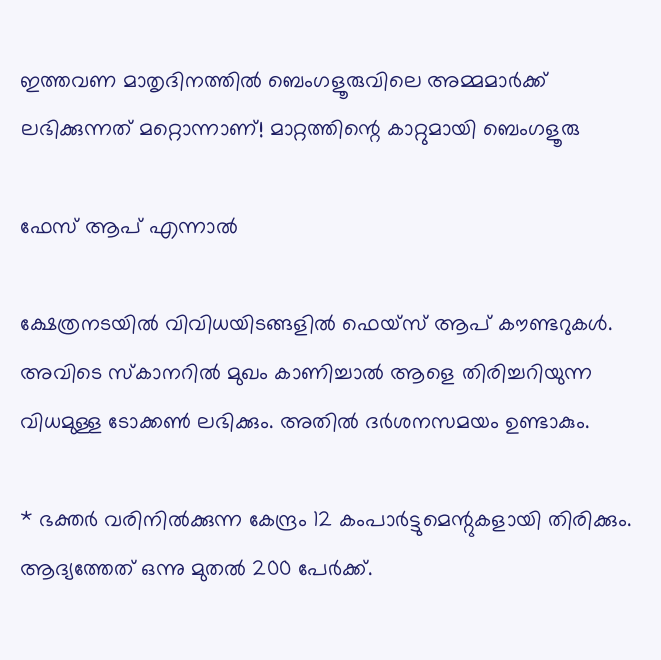ഇത്തവണ മാതൃദിനത്തിൽ ബെംഗളൂരുവിലെ അമ്മമാർക്ക് ലഭിക്കുന്നത് മറ്റൊന്നാണ്! മാറ്റത്തിന്റെ കാറ്റുമായി ബെംഗളൂരു

ഫേസ് ആപ് എന്നാൽ

ക്ഷേത്രനടയില്‍ വിവിധയിടങ്ങളില്‍ ഫെയ്‌സ് ആപ് കൗണ്ടറുകള്‍. അവിടെ സ്‌കാനറില്‍ മുഖം കാണിച്ചാല്‍ ആളെ തിരിച്ചറിയുന്ന വിധമുള്ള ടോക്കണ്‍ ലഭിക്കും. അതില്‍ ദര്‍ശനസമയം ഉണ്ടാകും.

* ഭക്തര്‍ വരിനില്‍ക്കുന്ന കേന്ദ്രം 12 കംപാര്‍ട്ടുമെന്റുകളായി തിരിക്കും. ആദ്യത്തേത് ഒന്നു മുതല്‍ 200 പേര്‍ക്ക്.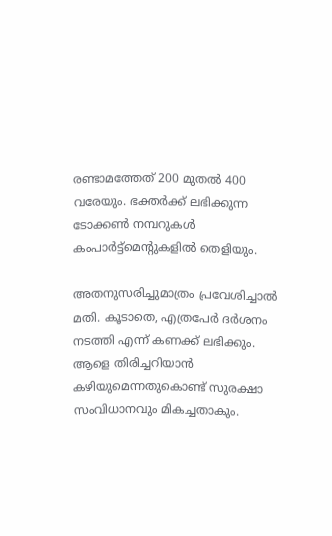രണ്ടാമത്തേത് 200 മുതല്‍ 400 വരേയും. ഭക്തര്‍ക്ക് ലഭിക്കുന്ന ടോക്കണ്‍ നമ്പറുകള്‍ കംപാര്‍ട്ട്‌മെന്റുകളില്‍ തെളിയും.

അതനുസരിച്ചുമാത്രം പ്രവേശിച്ചാല്‍ മതി. കൂടാതെ, എത്രപേര്‍ ദര്‍ശനം നടത്തി എന്ന് കണക്ക് ലഭിക്കും. ആളെ തിരിച്ചറിയാന്‍ കഴിയുമെന്നതുകൊണ്ട് സുരക്ഷാ സംവിധാനവും മികച്ചതാകും.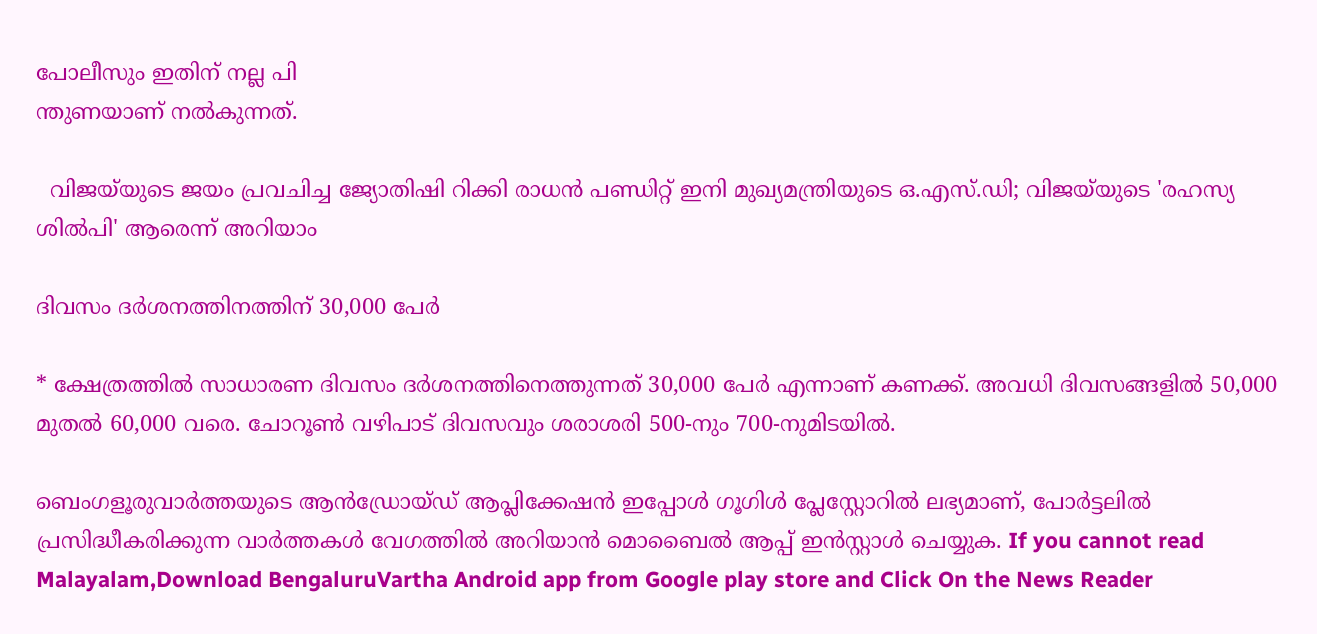പോലീസും ഇതിന് നല്ല പി
ന്തുണയാണ് നല്‍കുന്നത്.

  വിജയ്‌യുടെ ജയം പ്രവചിച്ച ജ്യോതിഷി റിക്കി രാധൻ പണ്ഡിറ്റ് ഇനി മുഖ്യമന്ത്രിയുടെ ഒ.എസ്.ഡി; വിജയ്‌യുടെ 'രഹസ്യ ശിൽപി' ആരെന്ന് അറിയാം

ദിവസം ദര്‍ശനത്തിനത്തിന് 30,000 പേര്‍

* ക്ഷേത്രത്തില്‍ സാധാരണ ദിവസം ദര്‍ശനത്തിനെത്തുന്നത് 30,000 പേര്‍ എന്നാണ് കണക്ക്. അവധി ദിവസങ്ങളില്‍ 50,000 മുതല്‍ 60,000 വരെ. ചോറൂണ്‍ വഴിപാട് ദിവസവും ശരാശരി 500-നും 700-നുമിടയില്‍.

ബെംഗളൂരുവാർത്തയുടെ ആൻഡ്രോയ്ഡ് ആപ്ലിക്കേഷൻ ഇപ്പോൾ ഗൂഗിൾ പ്ലേസ്റ്റോറിൽ ലഭ്യമാണ്, പോർട്ടലിൽ പ്രസിദ്ധീകരിക്കുന്ന വാർത്തകൾ വേഗത്തിൽ അറിയാൻ മൊബൈൽ ആപ്പ് ഇൻസ്റ്റാൾ ചെയ്യുക. If you cannot read Malayalam,Download BengaluruVartha Android app from Google play store and Click On the News Reader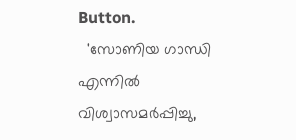Button.
  'സോണിയ ഗാന്ധി എന്നിൽ വിശ്വാസമർപ്പിച്ചു,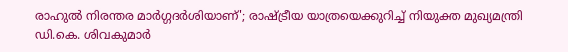രാഹുൽ നിരന്തര മാർഗ്ഗദർശിയാണ്'; രാഷ്ട്രീയ യാത്രയെക്കുറിച്ച് നിയുക്ത മുഖ്യമന്ത്രി ഡി.കെ. ശിവകുമാർ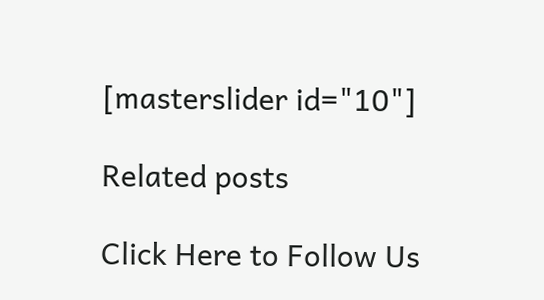[masterslider id="10"]

Related posts

Click Here to Follow Us